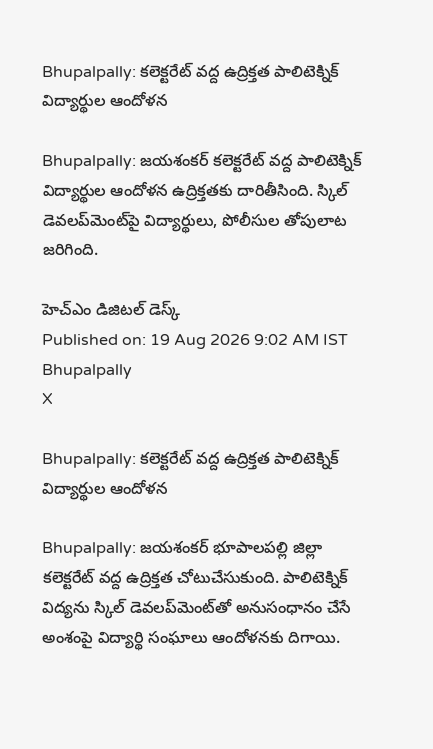Bhupalpally: కలెక్టరేట్ వద్ద ఉద్రిక్తత పాలిటెక్నిక్ విద్యార్థుల ఆందోళన

Bhupalpally: జయశంకర్ కలెక్టరేట్ వద్ద పాలిటెక్నిక్ విద్యార్థుల ఆందోళన ఉద్రిక్తతకు దారితీసింది. స్కిల్ డెవలప్‌మెంట్‌పై విద్యార్థులు, పోలీసుల తోపులాట జరిగింది.

హెచ్ఎం డిజిటల్ డెస్క్
Published on: 19 Aug 2026 9:02 AM IST
Bhupalpally
X

Bhupalpally: కలెక్టరేట్ వద్ద ఉద్రిక్తత పాలిటెక్నిక్ విద్యార్థుల ఆందోళన

Bhupalpally: జయశంకర్ భూపాలపల్లి జిల్లా కలెక్టరేట్ వద్ద ఉద్రిక్తత చోటుచేసుకుంది. పాలిటెక్నిక్ విద్యను స్కిల్ డెవలప్‌మెంట్‌తో అనుసంధానం చేసే అంశంపై విద్యార్థి సంఘాలు ఆందోళనకు దిగాయి.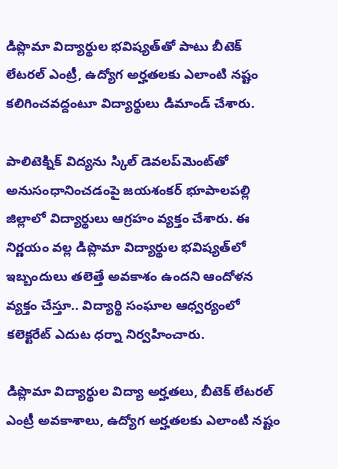డిప్లొమా విద్యార్థుల భవిష్యత్‌తో పాటు బీటెక్ లేటరల్ ఎంట్రీ, ఉద్యోగ అర్హతలకు ఎలాంటి నష్టం కలిగించవద్దంటూ విద్యార్థులు డిమాండ్ చేశారు.

పాలిటెక్నిక్ విద్యను స్కిల్ డెవలప్‌మెంట్‌తో అనుసంధానించడంపై జయశంకర్ భూపాలపల్లి జిల్లాలో విద్యార్థులు ఆగ్రహం వ్యక్తం చేశారు. ఈ నిర్ణయం వల్ల డిప్లొమా విద్యార్థుల భవిష్యత్‌లో ఇబ్బందులు తలెత్తే అవకాశం ఉందని ఆందోళన వ్యక్తం చేస్తూ.. విద్యార్థి సంఘాల ఆధ్వర్యంలో కలెక్టరేట్ ఎదుట ధర్నా నిర్వహించారు.

డిప్లొమా విద్యార్థుల విద్యా అర్హతలు, బీటెక్ లేటరల్ ఎంట్రీ అవకాశాలు, ఉద్యోగ అర్హతలకు ఎలాంటి నష్టం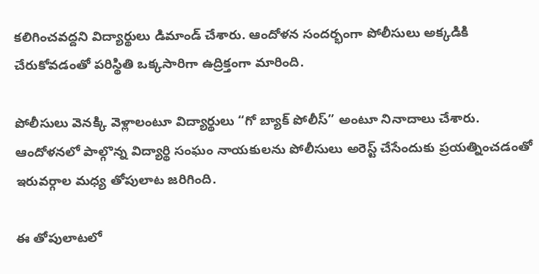కలిగించవద్దని విద్యార్థులు డిమాండ్ చేశారు. ఆందోళన సందర్భంగా పోలీసులు అక్కడికి చేరుకోవడంతో పరిస్థితి ఒక్కసారిగా ఉద్రిక్తంగా మారింది.

పోలీసులు వెనక్కి వెళ్లాలంటూ విద్యార్థులు “గో బ్యాక్ పోలీస్” అంటూ నినాదాలు చేశారు. ఆందోళనలో పాల్గొన్న విద్యార్థి సంఘం నాయకులను పోలీసులు అరెస్ట్ చేసేందుకు ప్రయత్నించడంతో ఇరువర్గాల మధ్య తోపులాట జరిగింది.

ఈ తోపులాటలో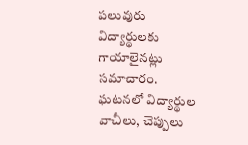పలువురు విద్యార్థులకు గాయాలైనట్లు సమాచారం. ఘటనలో విద్యార్థుల వాచీలు, చెప్పులు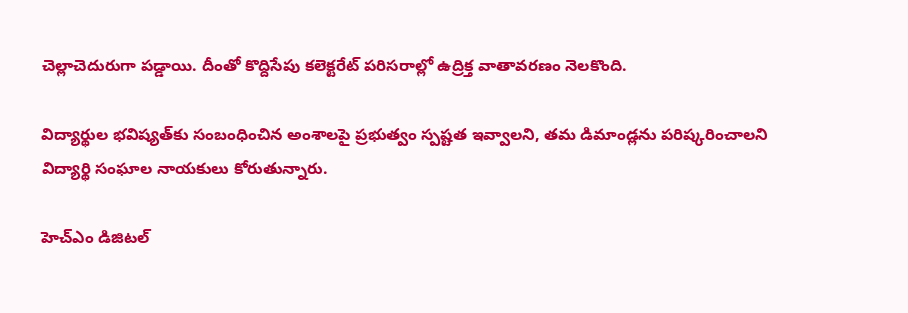చెల్లాచెదురుగా పడ్డాయి. దీంతో కొద్దిసేపు కలెక్టరేట్ పరిసరాల్లో ఉద్రిక్త వాతావరణం నెలకొంది.

విద్యార్థుల భవిష్యత్‌కు సంబంధించిన అంశాలపై ప్రభుత్వం స్పష్టత ఇవ్వాలని, తమ డిమాండ్లను పరిష్కరించాలని విద్యార్థి సంఘాల నాయకులు కోరుతున్నారు.

హెచ్ఎం డిజిటల్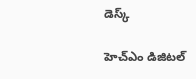డెస్క్

హెచ్ఎం డిజిటల్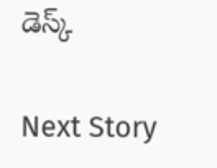డెస్క్

Next Story